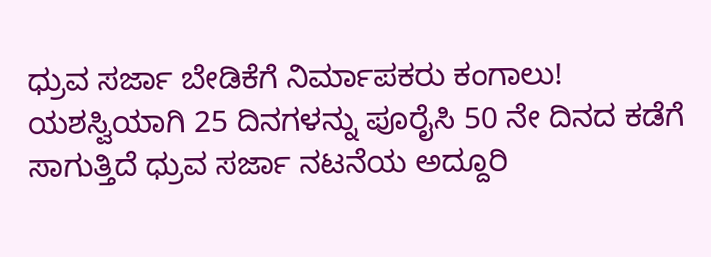ಧ್ರುವ ಸರ್ಜಾ ಬೇಡಿಕೆಗೆ ನಿರ್ಮಾಪಕರು ಕಂಗಾಲು!
ಯಶಸ್ವಿಯಾಗಿ 25 ದಿನಗಳನ್ನು ಪೂರೈಸಿ 50 ನೇ ದಿನದ ಕಡೆಗೆ ಸಾಗುತ್ತಿದೆ ಧ್ರುವ ಸರ್ಜಾ ನಟನೆಯ ಅದ್ದೂರಿ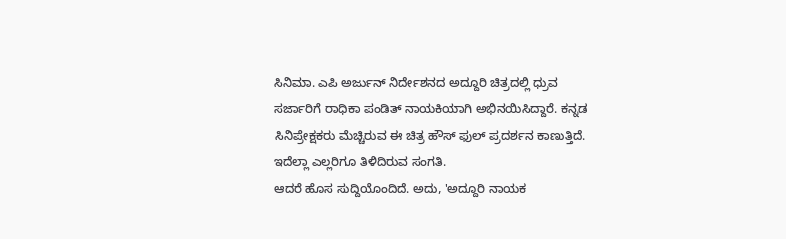ಸಿನಿಮಾ. ಎಪಿ ಅರ್ಜುನ್ ನಿರ್ದೇಶನದ ಅದ್ದೂರಿ ಚಿತ್ರದಲ್ಲಿ ಧ್ರುವ ಸರ್ಜಾರಿಗೆ ರಾಧಿಕಾ ಪಂಡಿತ್ ನಾಯಕಿಯಾಗಿ ಅಭಿನಯಿಸಿದ್ದಾರೆ. ಕನ್ನಡ ಸಿನಿಪ್ರೇಕ್ಷಕರು ಮೆಚ್ಚಿರುವ ಈ ಚಿತ್ರ ಹೌಸ್ ಫುಲ್ ಪ್ರದರ್ಶನ ಕಾಣುತ್ತಿದೆ. ಇದೆಲ್ಲಾ ಎಲ್ಲರಿಗೂ ತಿಳಿದಿರುವ ಸಂಗತಿ.
ಆದರೆ ಹೊಸ ಸುದ್ದಿಯೊಂದಿದೆ. ಅದು, 'ಅದ್ದೂರಿ ನಾಯಕ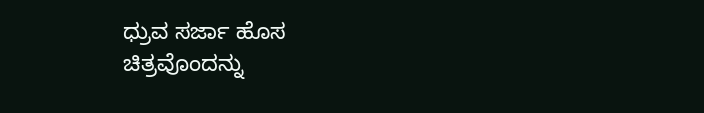ಧ್ರುವ ಸರ್ಜಾ ಹೊಸ ಚಿತ್ರವೊಂದನ್ನು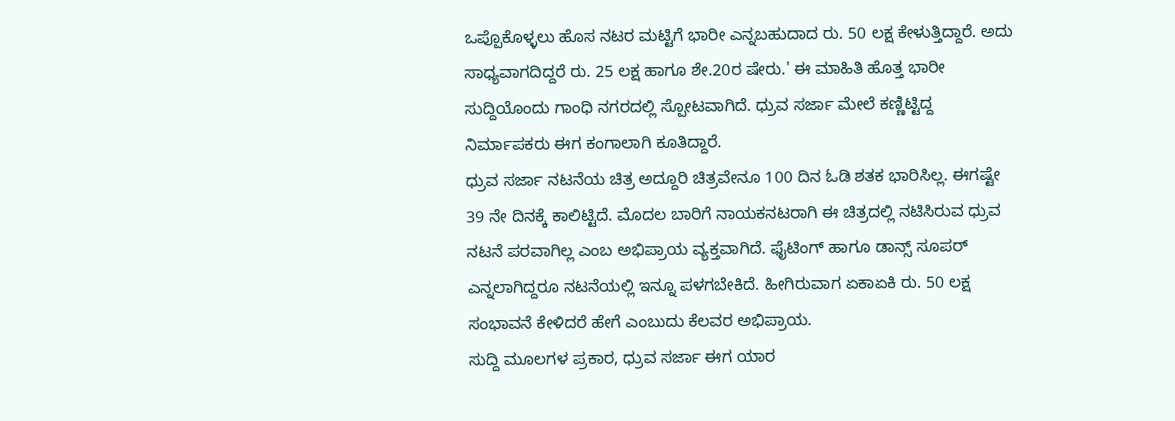ಒಪ್ಪೊಕೊಳ್ಳಲು ಹೊಸ ನಟರ ಮಟ್ಟಿಗೆ ಭಾರೀ ಎನ್ನಬಹುದಾದ ರು. 50 ಲಕ್ಷ ಕೇಳುತ್ತಿದ್ದಾರೆ. ಅದು ಸಾಧ್ಯವಾಗದಿದ್ದರೆ ರು. 25 ಲಕ್ಷ ಹಾಗೂ ಶೇ.20ರ ಷೇರು.' ಈ ಮಾಹಿತಿ ಹೊತ್ತ ಭಾರೀ ಸುದ್ದಿಯೊಂದು ಗಾಂಧಿ ನಗರದಲ್ಲಿ ಸ್ಪೋಟವಾಗಿದೆ. ಧ್ರುವ ಸರ್ಜಾ ಮೇಲೆ ಕಣ್ಣಿಟ್ಟಿದ್ದ ನಿರ್ಮಾಪಕರು ಈಗ ಕಂಗಾಲಾಗಿ ಕೂತಿದ್ದಾರೆ.
ಧ್ರುವ ಸರ್ಜಾ ನಟನೆಯ ಚಿತ್ರ ಅದ್ದೂರಿ ಚಿತ್ರವೇನೂ 100 ದಿನ ಓಡಿ ಶತಕ ಭಾರಿಸಿಲ್ಲ. ಈಗಷ್ಟೇ 39 ನೇ ದಿನಕ್ಕೆ ಕಾಲಿಟ್ಟಿದೆ. ಮೊದಲ ಬಾರಿಗೆ ನಾಯಕನಟರಾಗಿ ಈ ಚಿತ್ರದಲ್ಲಿ ನಟಿಸಿರುವ ಧ್ರುವ ನಟನೆ ಪರವಾಗಿಲ್ಲ ಎಂಬ ಅಭಿಪ್ರಾಯ ವ್ಯಕ್ತವಾಗಿದೆ. ಫೈಟಿಂಗ್ ಹಾಗೂ ಡಾನ್ಸ್ ಸೂಪರ್ ಎನ್ನಲಾಗಿದ್ದರೂ ನಟನೆಯಲ್ಲಿ ಇನ್ನೂ ಪಳಗಬೇಕಿದೆ. ಹೀಗಿರುವಾಗ ಏಕಾಏಕಿ ರು. 50 ಲಕ್ಷ ಸಂಭಾವನೆ ಕೇಳಿದರೆ ಹೇಗೆ ಎಂಬುದು ಕೆಲವರ ಅಭಿಪ್ರಾಯ.
ಸುದ್ದಿ ಮೂಲಗಳ ಪ್ರಕಾರ, ಧ್ರುವ ಸರ್ಜಾ ಈಗ ಯಾರ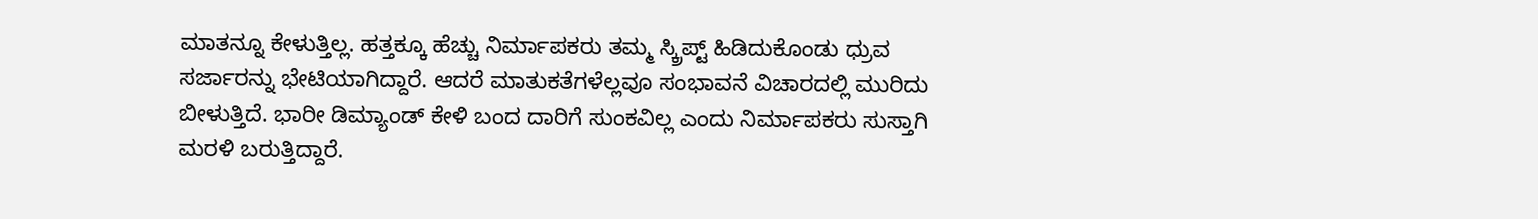ಮಾತನ್ನೂ ಕೇಳುತ್ತಿಲ್ಲ. ಹತ್ತಕ್ಕೂ ಹೆಚ್ಚು ನಿರ್ಮಾಪಕರು ತಮ್ಮ ಸ್ಕ್ರಿಪ್ಟ್ ಹಿಡಿದುಕೊಂಡು ಧ್ರುವ ಸರ್ಜಾರನ್ನು ಭೇಟಿಯಾಗಿದ್ದಾರೆ. ಆದರೆ ಮಾತುಕತೆಗಳೆಲ್ಲವೂ ಸಂಭಾವನೆ ವಿಚಾರದಲ್ಲಿ ಮುರಿದು ಬೀಳುತ್ತಿದೆ. ಭಾರೀ ಡಿಮ್ಯಾಂಡ್ ಕೇಳಿ ಬಂದ ದಾರಿಗೆ ಸುಂಕವಿಲ್ಲ ಎಂದು ನಿರ್ಮಾಪಕರು ಸುಸ್ತಾಗಿ ಮರಳಿ ಬರುತ್ತಿದ್ದಾರೆ.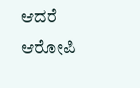ಆದರೆ ಆರೋಪಿ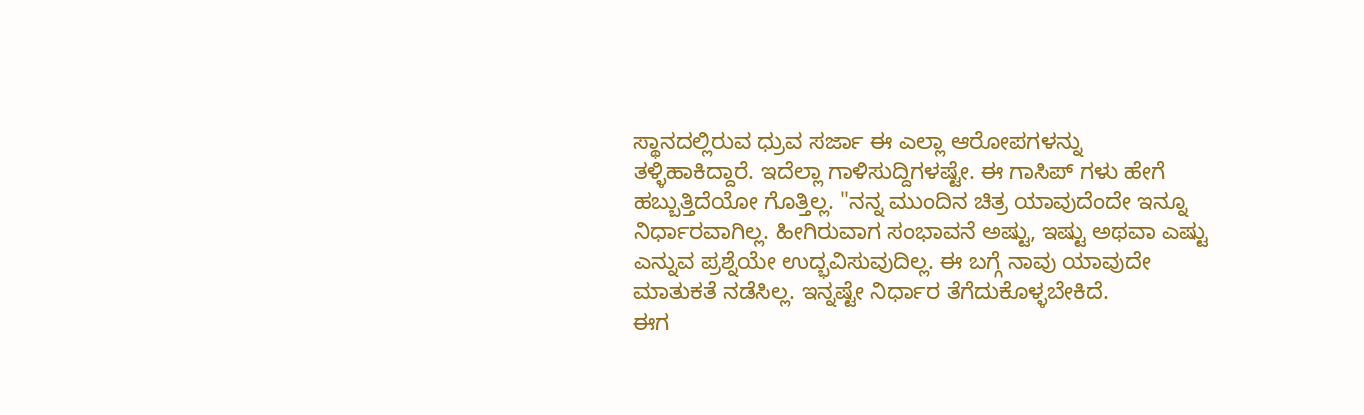ಸ್ಥಾನದಲ್ಲಿರುವ ಧ್ರುವ ಸರ್ಜಾ ಈ ಎಲ್ಲಾ ಆರೋಪಗಳನ್ನು ತಳ್ಳಿಹಾಕಿದ್ದಾರೆ. ಇದೆಲ್ಲಾ ಗಾಳಿಸುದ್ದಿಗಳಷ್ಟೇ. ಈ ಗಾಸಿಪ್ ಗಳು ಹೇಗೆ ಹಬ್ಬುತ್ತಿದೆಯೋ ಗೊತ್ತಿಲ್ಲ. "ನನ್ನ ಮುಂದಿನ ಚಿತ್ರ ಯಾವುದೆಂದೇ ಇನ್ನೂ ನಿರ್ಧಾರವಾಗಿಲ್ಲ. ಹೀಗಿರುವಾಗ ಸಂಭಾವನೆ ಅಷ್ಟು, ಇಷ್ಟು ಅಥವಾ ಎಷ್ಟು ಎನ್ನುವ ಪ್ರಶ್ನೆಯೇ ಉದ್ಭವಿಸುವುದಿಲ್ಲ. ಈ ಬಗ್ಗೆ ನಾವು ಯಾವುದೇ ಮಾತುಕತೆ ನಡೆಸಿಲ್ಲ. ಇನ್ನಷ್ಟೇ ನಿರ್ಧಾರ ತೆಗೆದುಕೊಳ್ಳಬೇಕಿದೆ.
ಈಗ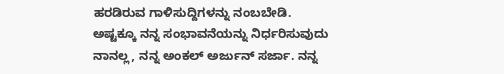ಹರಡಿರುವ ಗಾಳಿಸುದ್ದಿಗಳನ್ನು ನಂಬಬೇಡಿ. ಅಷ್ಟಕ್ಕೂ ನನ್ನ ಸಂಭಾವನೆಯನ್ನು ನಿರ್ಧರಿಸುವುದು ನಾನಲ್ಲ, ನನ್ನ ಅಂಕಲ್ ಅರ್ಜುನ್ ಸರ್ಜಾ. ನನ್ನ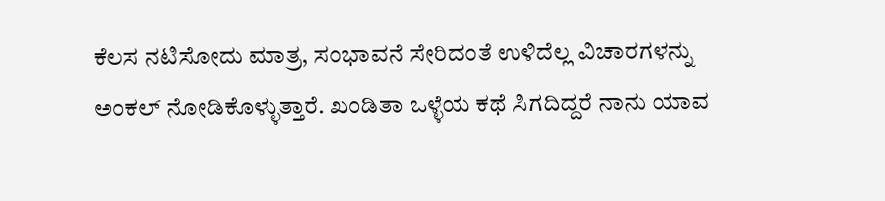ಕೆಲಸ ನಟಿಸೋದು ಮಾತ್ರ, ಸಂಭಾವನೆ ಸೇರಿದಂತೆ ಉಳಿದೆಲ್ಲ ವಿಚಾರಗಳನ್ನು ಅಂಕಲ್ ನೋಡಿಕೊಳ್ಳುತ್ತಾರೆ. ಖಂಡಿತಾ ಒಳ್ಳೆಯ ಕಥೆ ಸಿಗದಿದ್ದರೆ ನಾನು ಯಾವ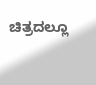ಚಿತ್ರದಲ್ಲೂ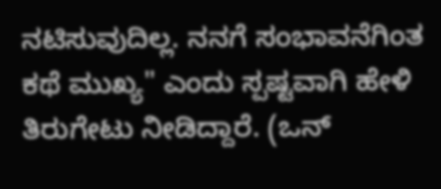ನಟಿಸುವುದಿಲ್ಲ. ನನಗೆ ಸಂಭಾವನೆಗಿಂತ ಕಥೆ ಮುಖ್ಯ" ಎಂದು ಸ್ಪಷ್ಟವಾಗಿ ಹೇಳಿ ತಿರುಗೇಟು ನೀಡಿದ್ದಾರೆ. (ಒನ್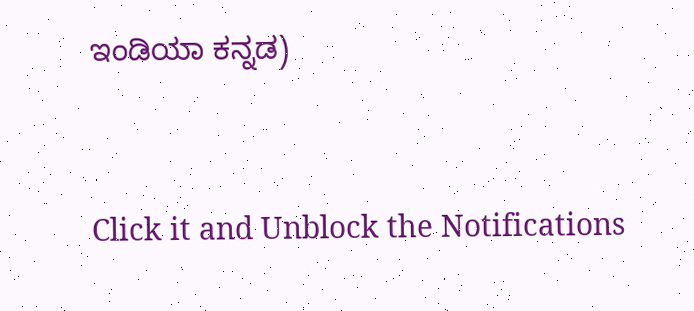ಇಂಡಿಯಾ ಕನ್ನಡ)


Click it and Unblock the Notifications